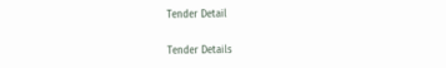Tender Detail

Tender Details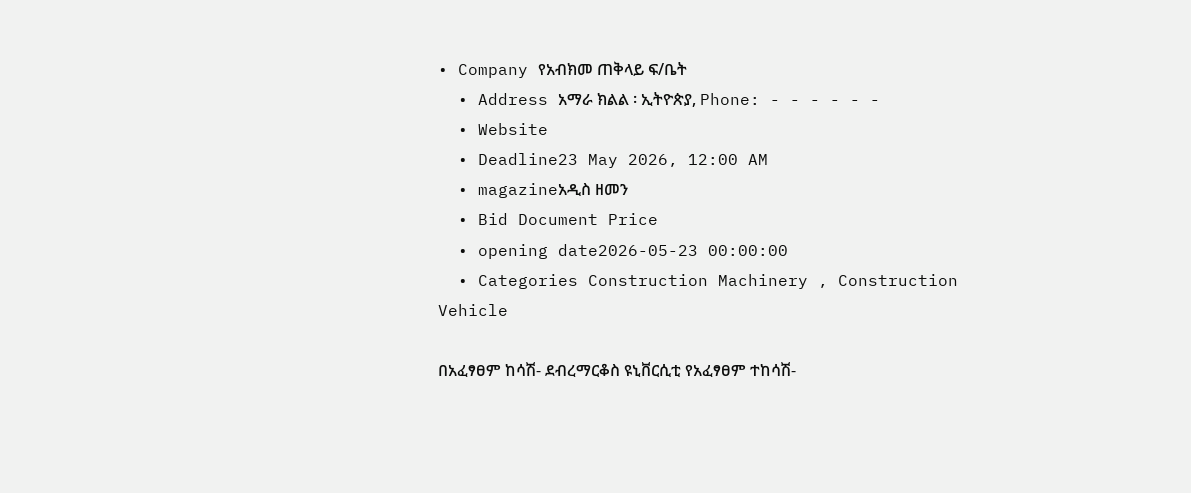• Company የአብክመ ጠቅላይ ፍ/ቤት
  • Address አማራ ክልል ፡ ኢትዮጵያ, Phone: - - - - - -
  • Website
  • Deadline23 May 2026, 12:00 AM
  • magazineአዲስ ዘመን
  • Bid Document Price
  • opening date2026-05-23 00:00:00
  • Categories Construction Machinery , Construction Vehicle

በአፈፃፀም ከሳሽ- ደብረማርቆስ ዩኒቨርሲቲ የአፈፃፀም ተከሳሽ-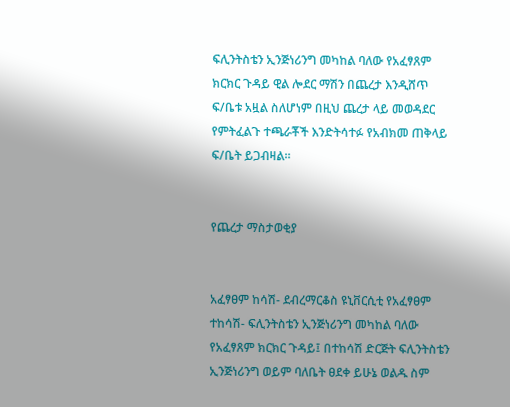ፍሊንትስቴን ኢንጅነሪንግ መካከል ባለው የአፈፃጸም ክርክር ጉዳይ ዊል ሎደር ማሽን በጨረታ እንዲሸጥ ፍ/ቤቱ አዟል ስለሆነም በዚህ ጨረታ ላይ መወዳደር የምትፈልጉ ተጫራቾች እንድትሳተፉ የአብክመ ጠቅላይ ፍ/ቤት ይጋብዛል።


የጨረታ ማስታወቂያ


አፈፃፀም ከሳሽ- ደብረማርቆስ ዩኒቨርሲቲ የአፈፃፀም ተከሳሽ- ፍሊንትስቴን ኢንጅነሪንግ መካከል ባለው የአፈፃጸም ክርክር ጉዳይ፤ በተከሳሽ ድርጅት ፍሊንትስቴን ኢንጅነሪንግ ወይም ባለቤት ፀደቀ ይሁኔ ወልዱ ስም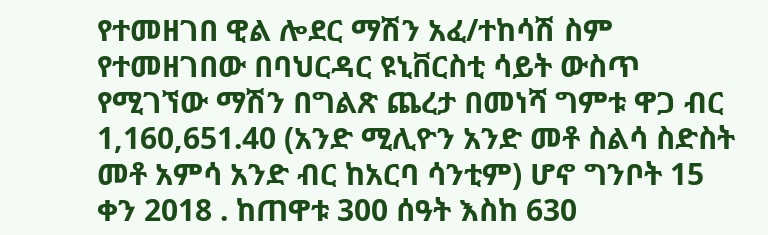የተመዘገበ ዊል ሎደር ማሽን አፈ/ተከሳሽ ስም የተመዘገበው በባህርዳር ዩኒቨርስቲ ሳይት ውስጥ የሚገኘው ማሽን በግልጽ ጨረታ በመነሻ ግምቱ ዋጋ ብር 1,160,651.40 (አንድ ሚሊዮን አንድ መቶ ስልሳ ስድስት መቶ አምሳ አንድ ብር ከአርባ ሳንቲም) ሆኖ ግንቦት 15 ቀን 2018 . ከጠዋቱ 300 ሰዓት እስከ 630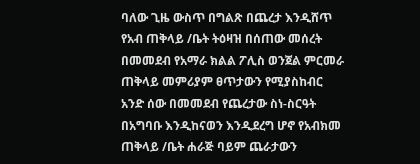ባለው ጊዜ ውስጥ በግልጽ በጨረታ እንዲሸጥ የአብ ጠቅላይ /ቤት ትዕዛዝ በሰጠው መሰረት በመመደብ የአማራ ክልል ፖሊስ ወንጀል ምርመራ ጠቅላይ መምሪያም ፀጥታውን የሚያስከብር አንድ ሰው በመመደብ የጨረታው ስነ-ስርዓት በአግባቡ እንዲከናወን እንዲደረግ ሆኖ የአብክመ ጠቅላይ /ቤት ሐራጅ ባይም ጨራታውን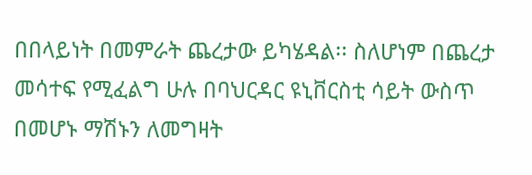በበላይነት በመምራት ጨረታው ይካሄዳል፡፡ ስለሆነም በጨረታ መሳተፍ የሚፈልግ ሁሉ በባህርዳር ዩኒቨርስቲ ሳይት ውስጥ በመሆኑ ማሽኑን ለመግዛት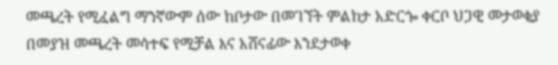መጫረት የሚፈልግ ማንኛውም ሰው ከቦታው በመገኘት ምልከታ አድርጐ ቀርቦ ህጋዊ መታወቂያ በመያዝ መጫረት መሳተፍ የሚቻል እና አሸናፊው እንደታወቀ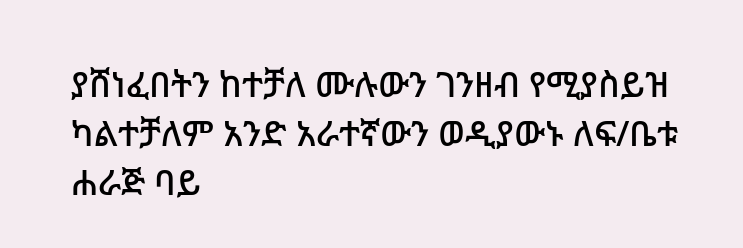ያሸነፈበትን ከተቻለ ሙሉውን ገንዘብ የሚያስይዝ ካልተቻለም አንድ አራተኛውን ወዲያውኑ ለፍ/ቤቱ ሐራጅ ባይ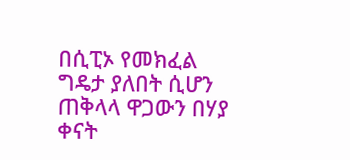በሲፒኦ የመክፈል ግዴታ ያለበት ሲሆን ጠቅላላ ዋጋውን በሃያ ቀናት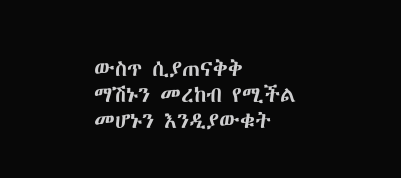ውስጥ ሲያጠናቅቅ ማሽኑን መረከብ የሚችል መሆኑን እንዲያውቁት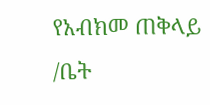የአብክመ ጠቅላይ /ቤት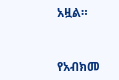አዟል።


የአብክመ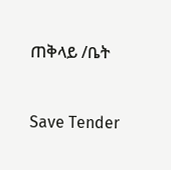ጠቅላይ /ቤት



Save Tender